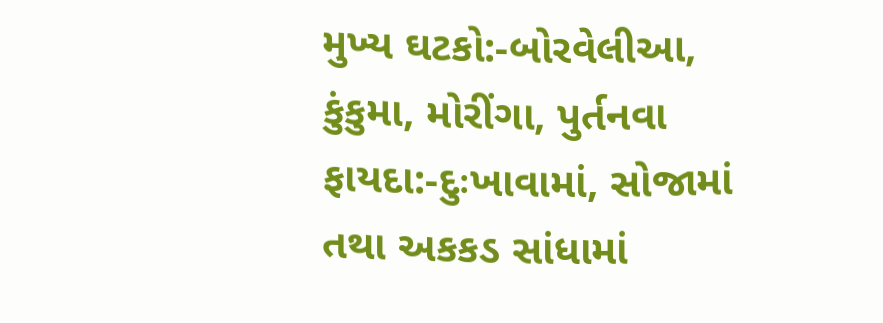મુખ્ય ઘટકો:-બોરવેલીઆ, કુંકુમા, મોરીંગા, પુર્તનવા
ફાયદા:-દુઃખાવામાં, સોજામાં તથા અકકડ સાંધામાં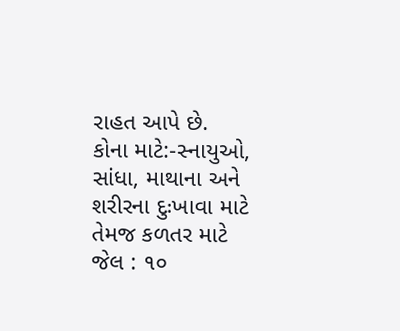રાહત આપે છે.
કોના માટે:-સ્નાયુઓ, સાંધા, માથાના અને શરીરના દુઃખાવા માટે તેમજ કળતર માટે
જેલ : ૧૦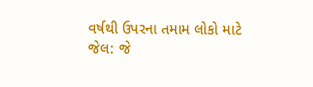વર્ષથી ઉપરના તમામ લોકો માટે
જેલ: જે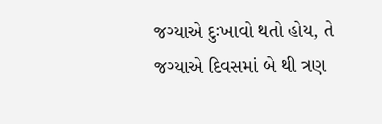જગ્યાએ દુઃખાવો થતો હોય, તે જગ્યાએ દિવસમાં બે થી ત્રણ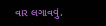વાર લગાવવું.